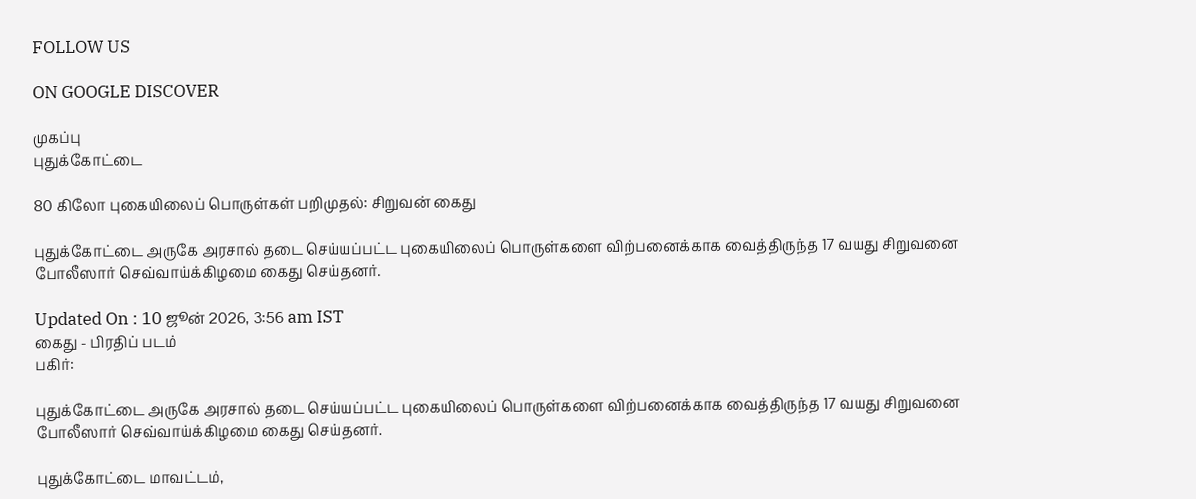FOLLOW US

ON GOOGLE DISCOVER

முகப்பு
புதுக்கோட்டை

80 கிலோ புகையிலைப் பொருள்கள் பறிமுதல்: சிறுவன் கைது

புதுக்கோட்டை அருகே அரசால் தடை செய்யப்பட்ட புகையிலைப் பொருள்களை விற்பனைக்காக வைத்திருந்த 17 வயது சிறுவனை போலீஸார் செவ்வாய்க்கிழமை கைது செய்தனர்.

Updated On : 10 ஜூன் 2026, 3:56 am IST
கைது - பிரதிப் படம்
பகிர்:

புதுக்கோட்டை அருகே அரசால் தடை செய்யப்பட்ட புகையிலைப் பொருள்களை விற்பனைக்காக வைத்திருந்த 17 வயது சிறுவனை போலீஸார் செவ்வாய்க்கிழமை கைது செய்தனர்.

புதுக்கோட்டை மாவட்டம்,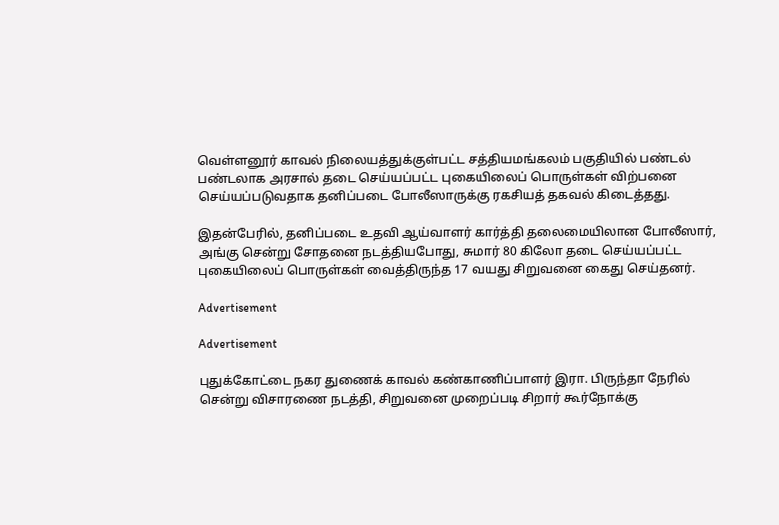வெள்ளனூர் காவல் நிலையத்துக்குள்பட்ட சத்தியமங்கலம் பகுதியில் பண்டல் பண்டலாக அரசால் தடை செய்யப்பட்ட புகையிலைப் பொருள்கள் விற்பனை செய்யப்படுவதாக தனிப்படை போலீஸாருக்கு ரகசியத் தகவல் கிடைத்தது.

இதன்பேரில், தனிப்படை உதவி ஆய்வாளர் கார்த்தி தலைமையிலான போலீஸார், அங்கு சென்று சோதனை நடத்தியபோது, சுமார் 80 கிலோ தடை செய்யப்பட்ட புகையிலைப் பொருள்கள் வைத்திருந்த 17 வயது சிறுவனை கைது செய்தனர்.

Advertisement

Advertisement

புதுக்கோட்டை நகர துணைக் காவல் கண்காணிப்பாளர் இரா. பிருந்தா நேரில் சென்று விசாரணை நடத்தி, சிறுவனை முறைப்படி சிறார் கூர்நோக்கு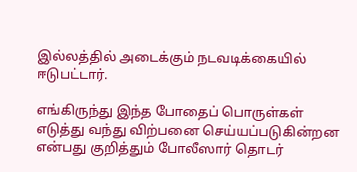இல்லத்தில் அடைக்கும் நடவடிக்கையில் ஈடுபட்டார்.

எங்கிருந்து இந்த போதைப் பொருள்கள் எடுத்து வந்து விற்பனை செய்யப்படுகின்றன என்பது குறித்தும் போலீஸார் தொடர்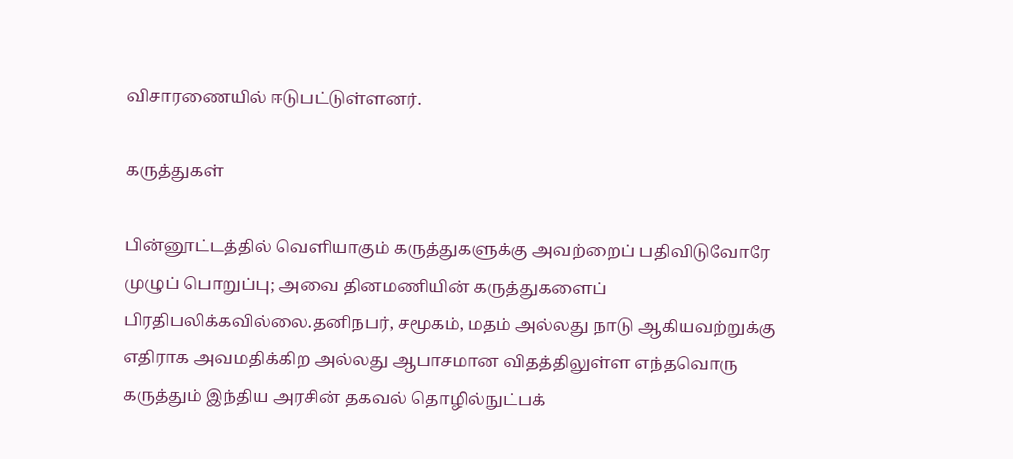விசாரணையில் ஈடுபட்டுள்ளனர்.

கருத்துகள்

பின்னூட்டத்தில் வெளியாகும் கருத்துகளுக்கு அவற்றைப் பதிவிடுவோரே முழுப் பொறுப்பு; அவை தினமணியின் கருத்துகளைப் பிரதிபலிக்கவில்லை.தனிநபர், சமூகம், மதம் அல்லது நாடு ஆகியவற்றுக்கு எதிராக அவமதிக்கிற அல்லது ஆபாசமான விதத்திலுள்ள எந்தவொரு கருத்தும் இந்திய அரசின் தகவல் தொழில்நுட்பக்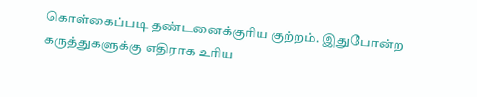கொள்கைப்படி தண்டனைக்குரிய குற்றம். இதுபோன்ற கருத்துகளுக்கு எதிராக உரிய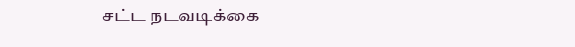சட்ட நடவடிக்கை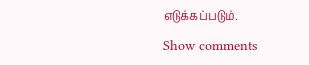எடுக்கப்படும்.

Show comments